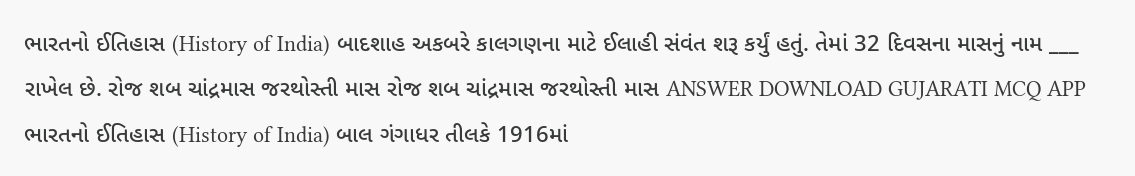ભારતનો ઈતિહાસ (History of India) બાદશાહ અકબરે કાલગણના માટે ઈલાહી સંવંત શરૂ કર્યું હતું. તેમાં 32 દિવસના માસનું નામ ___ રાખેલ છે. રોજ શબ ચાંદ્રમાસ જરથોસ્તી માસ રોજ શબ ચાંદ્રમાસ જરથોસ્તી માસ ANSWER DOWNLOAD GUJARATI MCQ APP
ભારતનો ઈતિહાસ (History of India) બાલ ગંગાધર તીલકે 1916માં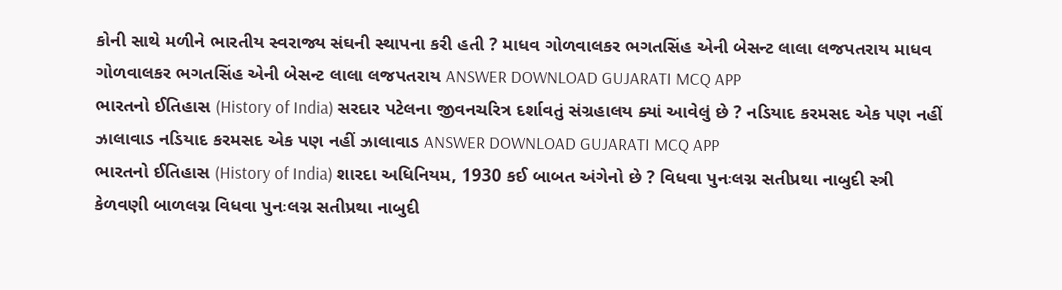કોની સાથે મળીને ભારતીય સ્વરાજ્ય સંઘની સ્થાપના કરી હતી ? માધવ ગોળવાલકર ભગતસિંહ એની બેસન્ટ લાલા લજપતરાય માધવ ગોળવાલકર ભગતસિંહ એની બેસન્ટ લાલા લજપતરાય ANSWER DOWNLOAD GUJARATI MCQ APP
ભારતનો ઈતિહાસ (History of India) સરદાર પટેલના જીવનચરિત્ર દર્શાવતું સંગ્રહાલય ક્યાં આવેલું છે ? નડિયાદ કરમસદ એક પણ નહીં ઝાલાવાડ નડિયાદ કરમસદ એક પણ નહીં ઝાલાવાડ ANSWER DOWNLOAD GUJARATI MCQ APP
ભારતનો ઈતિહાસ (History of India) શારદા અધિનિયમ, 1930 કઈ બાબત અંગેનો છે ? વિધવા પુનઃલગ્ન સતીપ્રથા નાબુદી સ્ત્રી કેળવણી બાળલગ્ન વિધવા પુનઃલગ્ન સતીપ્રથા નાબુદી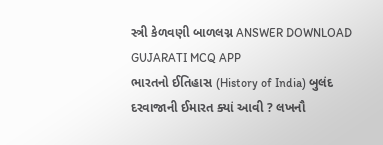સ્ત્રી કેળવણી બાળલગ્ન ANSWER DOWNLOAD GUJARATI MCQ APP
ભારતનો ઈતિહાસ (History of India) બુલંદ દરવાજાની ઈમારત ક્યાં આવી ? લખનૌ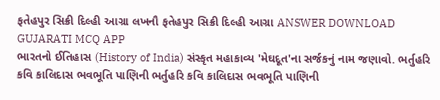ફતેહપુર સિક્રી દિલ્હી આગ્રા લખનૌ ફતેહપુર સિક્રી દિલ્હી આગ્રા ANSWER DOWNLOAD GUJARATI MCQ APP
ભારતનો ઈતિહાસ (History of India) સંસ્કૃત મહાકાવ્ય 'મેઘદૂત'ના સર્જકનું નામ જણાવો. ભર્તુહરિ કવિ કાલિદાસ ભવભૂતિ પાણિની ભર્તુહરિ કવિ કાલિદાસ ભવભૂતિ પાણિની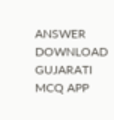ANSWER DOWNLOAD GUJARATI MCQ APP